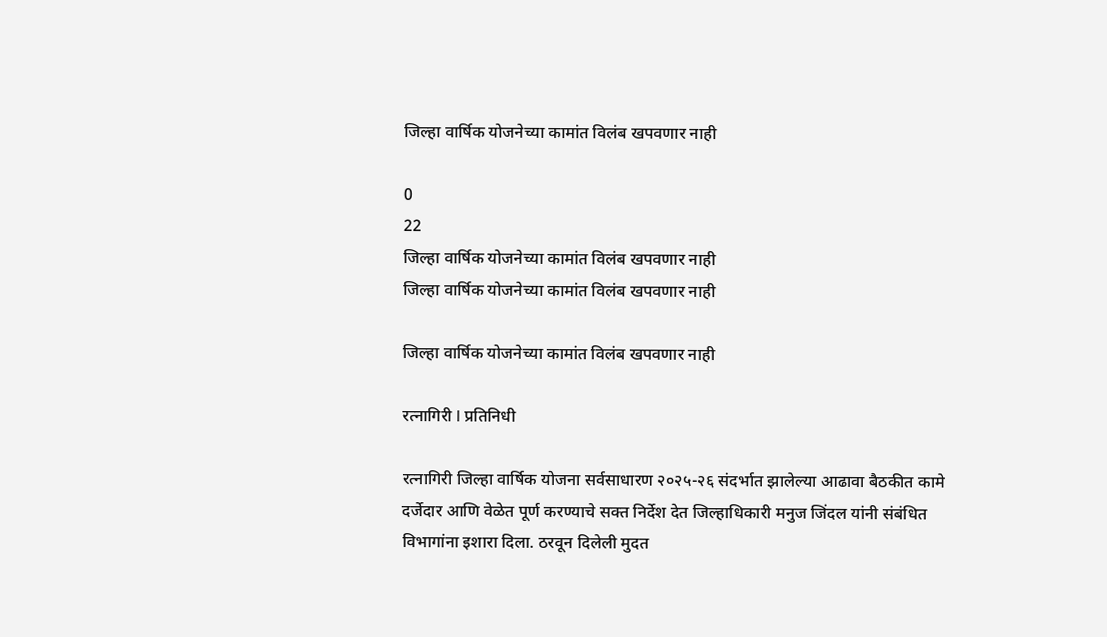जिल्हा वार्षिक योजनेच्या कामांत विलंब खपवणार नाही

0
22
जिल्हा वार्षिक योजनेच्या कामांत विलंब खपवणार नाही
जिल्हा वार्षिक योजनेच्या कामांत विलंब खपवणार नाही

जिल्हा वार्षिक योजनेच्या कामांत विलंब खपवणार नाही

रत्नागिरी l प्रतिनिधी

रत्नागिरी जिल्हा वार्षिक योजना सर्वसाधारण २०२५-२६ संदर्भात झालेल्या आढावा बैठकीत कामे दर्जेदार आणि वेळेत पूर्ण करण्याचे सक्त निर्देश देत जिल्हाधिकारी मनुज जिंदल यांनी संबंधित विभागांना इशारा दिला. ठरवून दिलेली मुदत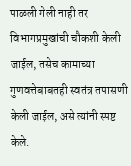पाळली गेली नाही तर विभागप्रमुखांची चौकशी केली जाईल, तसेच कामाच्या गुणवत्तेबाबतही स्वतंत्र तपासणी केली जाईल, असे त्यांनी स्पष्ट केले.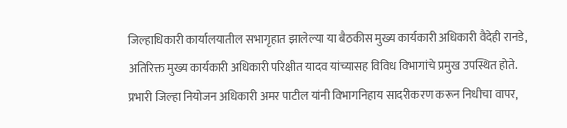जिल्हाधिकारी कार्यालयातील सभागृहात झालेल्या या बैठकीस मुख्य कार्यकारी अधिकारी वैदेही रानडे, अतिरिक्त मुख्य कार्यकारी अधिकारी परिक्षीत यादव यांच्यासह विविध विभागांचे प्रमुख उपस्थित होते. प्रभारी जिल्हा नियोजन अधिकारी अमर पाटील यांनी विभागनिहाय सादरीकरण करून निधीचा वापर,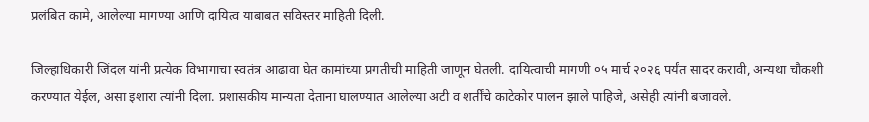प्रलंबित कामे, आलेल्या मागण्या आणि दायित्व याबाबत सविस्तर माहिती दिली.

जिल्हाधिकारी जिंदल यांनी प्रत्येक विभागाचा स्वतंत्र आढावा घेत कामांच्या प्रगतीची माहिती जाणून घेतली. दायित्वाची मागणी ०५ मार्च २०२६ पर्यंत सादर करावी, अन्यथा चौकशी करण्यात येईल, असा इशारा त्यांनी दिला. प्रशासकीय मान्यता देताना घालण्यात आलेल्या अटी व शर्तींचे काटेकोर पालन झाले पाहिजे, असेही त्यांनी बजावले.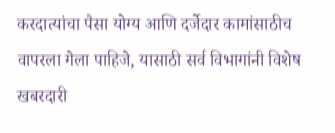करदात्यांचा पैसा योग्य आणि दर्जेदार कामांसाठीच वापरला गेला पाहिजे, यासाठी सर्व विभागांनी विशेष खबरदारी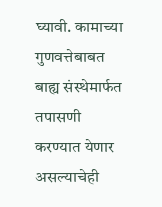घ्यावी. कामाच्या गुणवत्तेबाबत बाह्य संस्थेमार्फत तपासणी करण्यात येणार असल्याचेही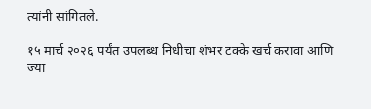त्यांनी सांगितले.

१५ मार्च २०२६ पर्यंत उपलब्ध निधीचा शंभर टक्के खर्च करावा आणि ज्या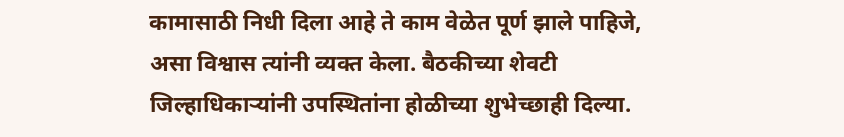कामासाठी निधी दिला आहे ते काम वेळेत पूर्ण झाले पाहिजे, असा विश्वास त्यांनी व्यक्त केला. बैठकीच्या शेवटी जिल्हाधिकाऱ्यांनी उपस्थितांना होळीच्या शुभेच्छाही दिल्या.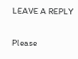LEAVE A REPLY

Please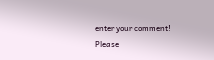enter your comment!
Please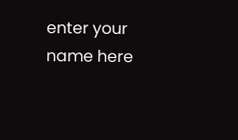enter your name here